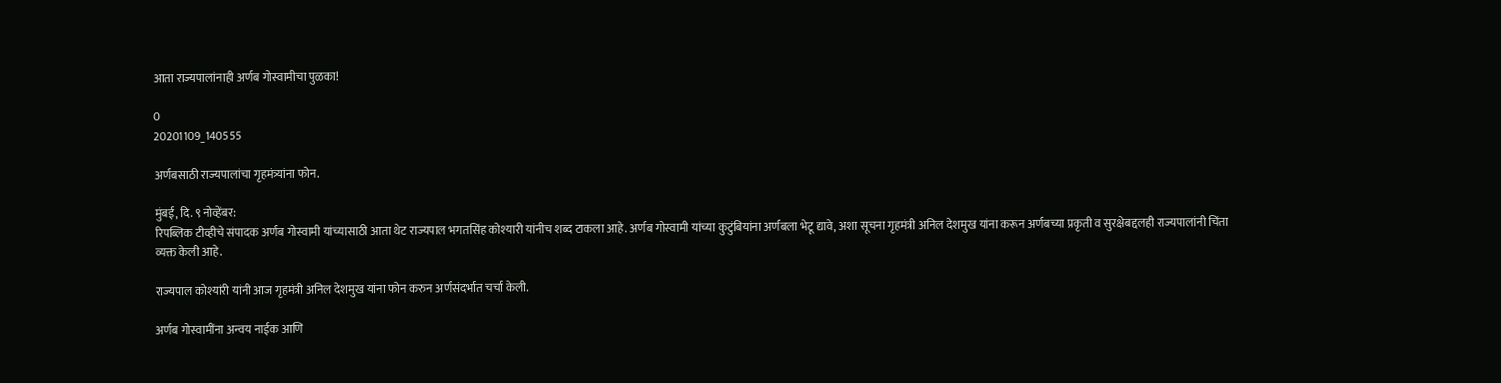आता राज्यपालांनाही अर्णब गोस्वामीचा पुळका!

0
20201109_140555

अर्णबसाठी राज्यपालांचा गृहमंत्र्यांना फोन.

मुंबई, दि. ९ नोव्हेंबर:
रिपब्लिक टीव्हीचे संपादक अर्णब गोस्वामी यांच्यासाठी आता थेट राज्यपाल भगतसिंह कोश्यारी यांनीच शब्द टाकला आहे. अर्णब गोस्वामी यांच्या कुटुंबियांना अर्णबला भेटू द्यावे, अशा सूचना गृहमंत्री अनिल देशमुख यांना करून अर्णबच्या प्रकृती व सुरक्षेबद्दलही राज्यपालांनी चिंता व्यक्त केली आहे.

राज्यपाल कोश्यांरी यांनी आज गृहमंत्री अनिल देशमुख यांना फोन करुन अर्णसंदर्भात चर्चा केली.

अर्णब गोस्वामींना अन्वय नाईक आणि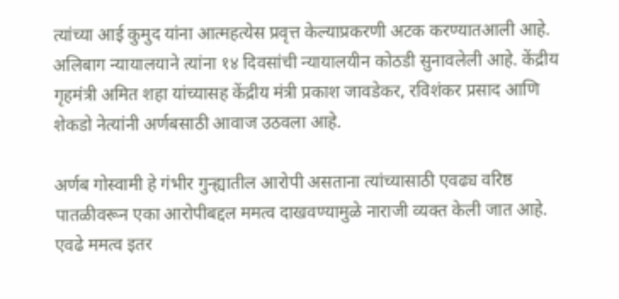त्यांच्या आई कुमुद यांना आत्महत्येस प्रवृत्त केल्याप्रकरणी अटक करण्यातआली आहे. अलिबाग न्यायालयाने त्यांना १४ दिवसांची न्यायालयीन कोठडी सुनावलेली आहे. केंद्रीय गृहमंत्री अमित शहा यांच्यासह केंद्रीय मंत्री प्रकाश जावडेकर, रविशंकर प्रसाद आणि शेकडो नेत्यांनी अर्णबसाठी आवाज उठवला आहे.

अर्णब गोस्वामी हे गंभीर गुन्ह्यातील आरोपी असताना त्यांच्यासाठी एवढ्य वरिष्ठ पातळीवरून एका आरोपीबद्दल ममत्व दाखवण्यामुळे नाराजी व्यक्त केली जात आहे. एवढे ममत्व इतर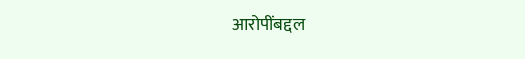आरोपींबद्दल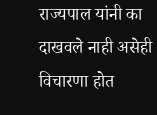राज्यपाल यांनी का दाखवले नाही असेही विचारणा होत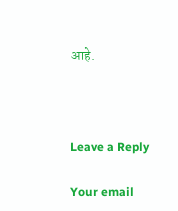आहे.



Leave a Reply

Your email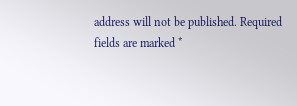address will not be published. Required fields are marked *